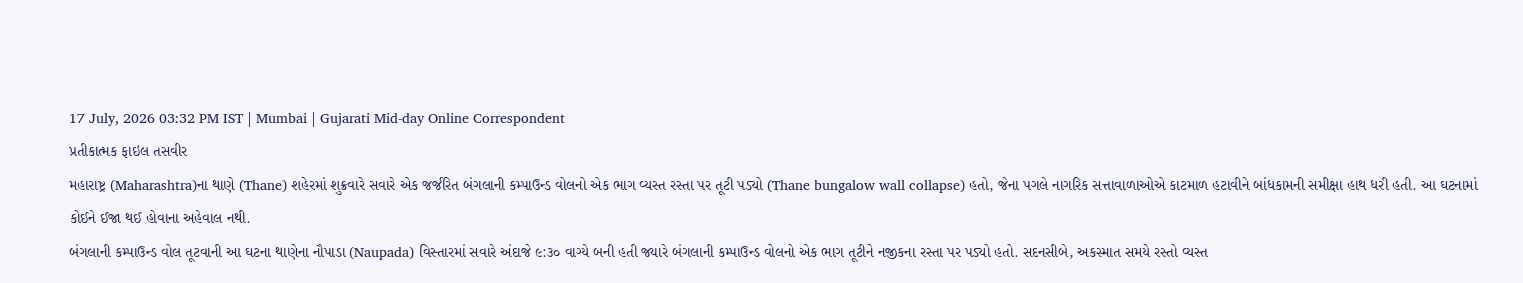17 July, 2026 03:32 PM IST | Mumbai | Gujarati Mid-day Online Correspondent
પ્રતીકાત્મક ફાઇલ તસવીર
મહારાષ્ટ્ર (Maharashtra)ના થાણે (Thane) શહેરમાં શુક્રવારે સવારે એક જર્જરિત બંગલાની કમ્પાઉન્ડ વોલનો એક ભાગ વ્યસ્ત રસ્તા પર તૂટી પડ્યો (Thane bungalow wall collapse) હતો, જેના પગલે નાગરિક સત્તાવાળાઓએ કાટમાળ હટાવીને બાંધકામની સમીક્ષા હાથ ધરી હતી. આ ઘટનામાં કોઈને ઈજા થઈ હોવાના અહેવાલ નથી.
બંગલાની કમ્પાઉન્ડ વોલ તૂટવાની આ ઘટના થાણેના નૌપાડા (Naupada) વિસ્તારમાં સવારે અંદાજે ૯:૩૦ વાગ્યે બની હતી જ્યારે બંગલાની કમ્પાઉન્ડ વોલનો એક ભાગ તૂટીને નજીકના રસ્તા પર પડ્યો હતો. સદનસીબે, અકસ્માત સમયે રસ્તો વ્યસ્ત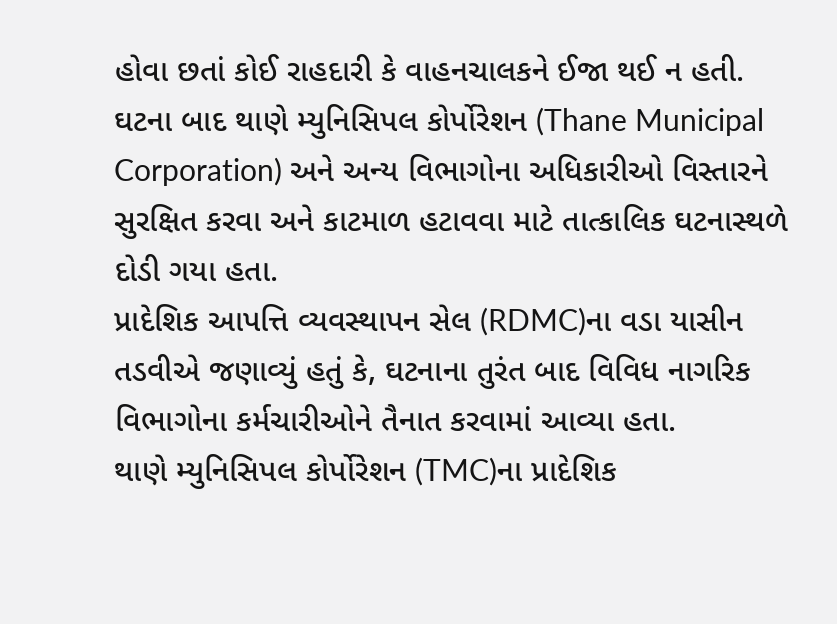હોવા છતાં કોઈ રાહદારી કે વાહનચાલકને ઈજા થઈ ન હતી.
ઘટના બાદ થાણે મ્યુનિસિપલ કોર્પોરેશન (Thane Municipal Corporation) અને અન્ય વિભાગોના અધિકારીઓ વિસ્તારને સુરક્ષિત કરવા અને કાટમાળ હટાવવા માટે તાત્કાલિક ઘટનાસ્થળે દોડી ગયા હતા.
પ્રાદેશિક આપત્તિ વ્યવસ્થાપન સેલ (RDMC)ના વડા યાસીન તડવીએ જણાવ્યું હતું કે, ઘટનાના તુરંત બાદ વિવિધ નાગરિક વિભાગોના કર્મચારીઓને તૈનાત કરવામાં આવ્યા હતા.
થાણે મ્યુનિસિપલ કોર્પોરેશન (TMC)ના પ્રાદેશિક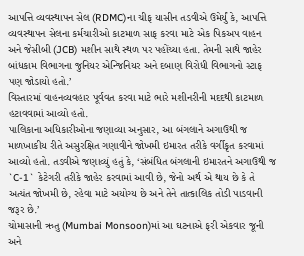આપત્તિ વ્યવસ્થાપન સેલ (RDMC)ના ચીફ યાસીન તડવીએ ઉમેર્યું કે, આપત્તિ વ્યવસ્થાપન સેલના કર્મચારીઓ કાટમાળ સાફ કરવા માટે એક પિકઅપ વાહન અને જેસીબી (JCB) મશીન સાથે સ્થળ પર પહોંચ્યા હતા. તેમની સાથે જાહેર બાંધકામ વિભાગના જુનિયર એન્જિનિયર અને દબાણ વિરોધી વિભાગનો સ્ટાફ પણ જોડાયો હતો.’
વિસ્તારમાં વાહનવ્યવહાર પૂર્વવત કરવા માટે ભારે મશીનરીની મદદથી કાટમાળ હટાવવામાં આવ્યો હતો.
પાલિકાના અધિકારીઓના જણાવ્યા અનુસાર, આ બંગલાને અગાઉથી જ માળખાકીય રીતે અસુરક્ષિત ગણાવીને જોખમી ઇમારત તરીકે વર્ગીકૃત કરવામાં આવ્યો હતો. તડવીએ જણાવ્યું હતું કે, ‘સંબંધિત બંગલાની ઇમારતને અગાઉથી જ `C-1` કેટેગરી તરીકે જાહેર કરવામાં આવી છે, જેનો અર્થ એ થાય છે કે તે અત્યંત જોખમી છે, રહેવા માટે અયોગ્ય છે અને તેને તાત્કાલિક તોડી પાડવાની જરૂર છે.’
ચોમાસાની ઋતુ (Mumbai Monsoon)માં આ ઘટનાએ ફરી એકવાર જૂની અને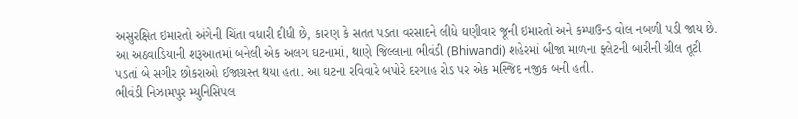અસુરક્ષિત ઇમારતો અંગેની ચિંતા વધારી દીધી છે, કારણ કે સતત પડતા વરસાદને લીધે ઘણીવાર જૂની ઇમારતો અને કમ્પાઉન્ડ વોલ નબળી પડી જાય છે.
આ અઠવાડિયાની શરૂઆતમાં બનેલી એક અલગ ઘટનામાં, થાણે જિલ્લાના ભીવંડી (Bhiwandi) શહેરમાં બીજા માળના ફ્લેટની બારીની ગ્રીલ તૂટી પડતાં બે સગીર છોકરાઓ ઈજાગ્રસ્ત થયા હતા. આ ઘટના રવિવારે બપોરે દરગાહ રોડ પર એક મસ્જિદ નજીક બની હતી.
ભીવંડી નિઝામપુર મ્યુનિસિપલ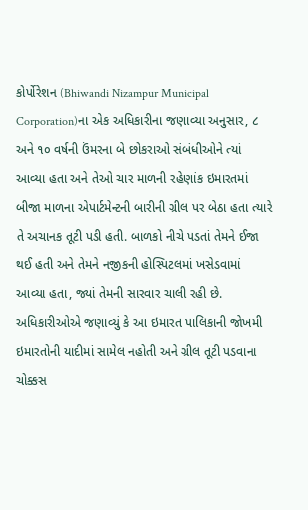કોર્પોરેશન (Bhiwandi Nizampur Municipal Corporation)ના એક અધિકારીના જણાવ્યા અનુસાર, ૮ અને ૧૦ વર્ષની ઉંમરના બે છોકરાઓ સંબંધીઓને ત્યાં આવ્યા હતા અને તેઓ ચાર માળની રહેણાંક ઇમારતમાં બીજા માળના એપાર્ટમેન્ટની બારીની ગ્રીલ પર બેઠા હતા ત્યારે તે અચાનક તૂટી પડી હતી. બાળકો નીચે પડતાં તેમને ઈજા થઈ હતી અને તેમને નજીકની હોસ્પિટલમાં ખસેડવામાં આવ્યા હતા, જ્યાં તેમની સારવાર ચાલી રહી છે. અધિકારીઓએ જણાવ્યું કે આ ઇમારત પાલિકાની જોખમી ઇમારતોની યાદીમાં સામેલ નહોતી અને ગ્રીલ તૂટી પડવાના ચોક્કસ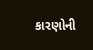કારણોની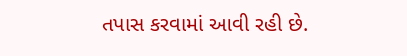તપાસ કરવામાં આવી રહી છે.